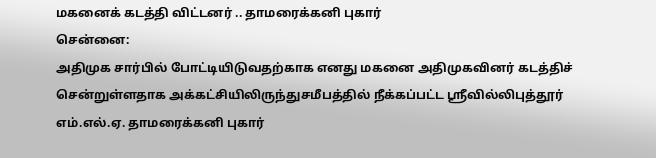மகனைக் கடத்தி விட்டனர் .. தாமரைக்கனி புகார்
சென்னை:
அதிமுக சார்பில் போட்டியிடுவதற்காக எனது மகனை அதிமுகவினர் கடத்திச் சென்றுள்ளதாக அக்கட்சியிலிருந்துசமீபத்தில் நீக்கப்பட்ட ஸ்ரீவில்லிபுத்தூர் எம்.எல்.ஏ. தாமரைக்கனி புகார்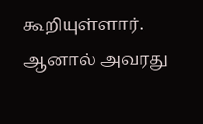கூறியுள்ளார். ஆனால் அவரது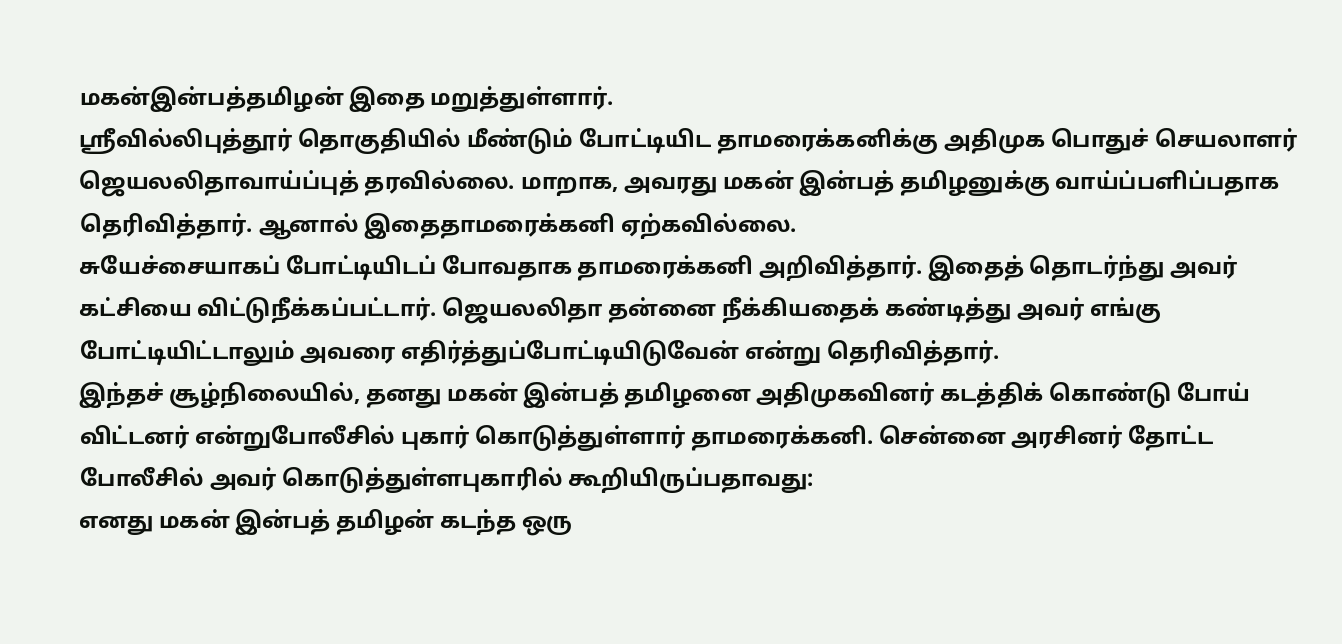மகன்இன்பத்தமிழன் இதை மறுத்துள்ளார்.
ஸ்ரீவில்லிபுத்தூர் தொகுதியில் மீண்டும் போட்டியிட தாமரைக்கனிக்கு அதிமுக பொதுச் செயலாளர் ஜெயலலிதாவாய்ப்புத் தரவில்லை. மாறாக, அவரது மகன் இன்பத் தமிழனுக்கு வாய்ப்பளிப்பதாக தெரிவித்தார். ஆனால் இதைதாமரைக்கனி ஏற்கவில்லை.
சுயேச்சையாகப் போட்டியிடப் போவதாக தாமரைக்கனி அறிவித்தார். இதைத் தொடர்ந்து அவர் கட்சியை விட்டுநீக்கப்பட்டார். ஜெயலலிதா தன்னை நீக்கியதைக் கண்டித்து அவர் எங்கு போட்டியிட்டாலும் அவரை எதிர்த்துப்போட்டியிடுவேன் என்று தெரிவித்தார்.
இந்தச் சூழ்நிலையில், தனது மகன் இன்பத் தமிழனை அதிமுகவினர் கடத்திக் கொண்டு போய் விட்டனர் என்றுபோலீசில் புகார் கொடுத்துள்ளார் தாமரைக்கனி. சென்னை அரசினர் தோட்ட போலீசில் அவர் கொடுத்துள்ளபுகாரில் கூறியிருப்பதாவது:
எனது மகன் இன்பத் தமிழன் கடந்த ஒரு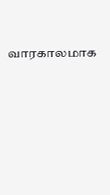வாரகாலமாக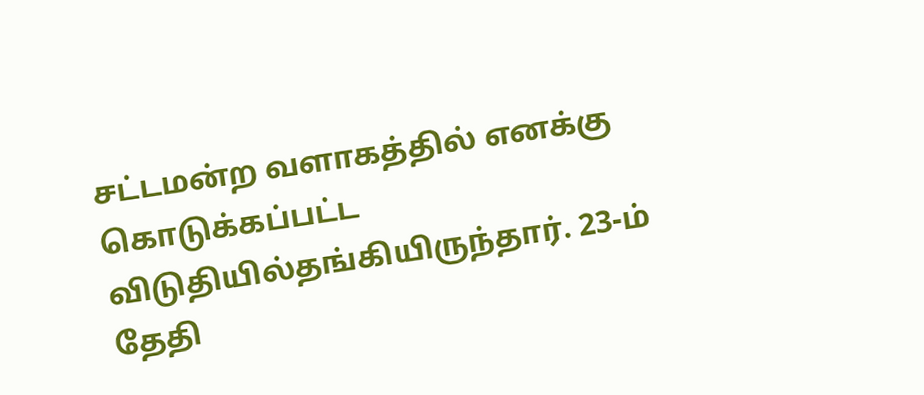சட்டமன்ற வளாகத்தில் எனக்கு கொடுக்கப்பட்ட விடுதியில்தங்கியிருந்தார். 23-ம் தேதி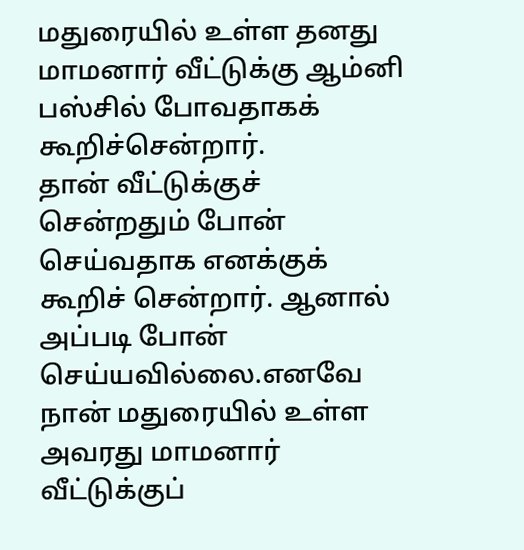மதுரையில் உள்ள தனது மாமனார் வீட்டுக்கு ஆம்னி பஸ்சில் போவதாகக் கூறிச்சென்றார்.
தான் வீட்டுக்குச் சென்றதும் போன் செய்வதாக எனக்குக் கூறிச் சென்றார். ஆனால் அப்படி போன் செய்யவில்லை.எனவே நான் மதுரையில் உள்ள அவரது மாமனார் வீட்டுக்குப்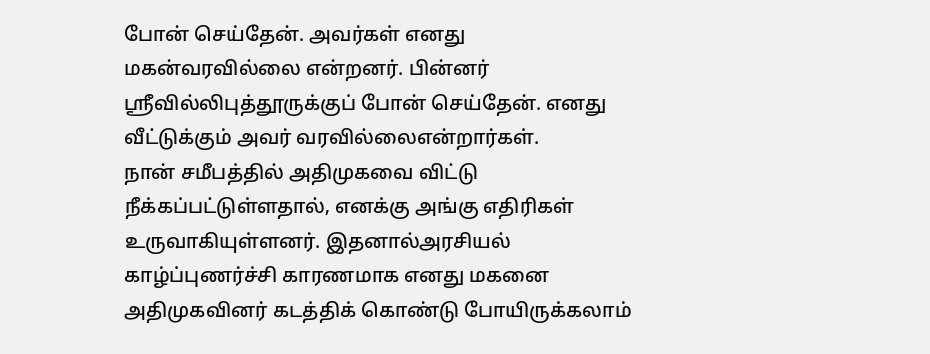போன் செய்தேன். அவர்கள் எனது மகன்வரவில்லை என்றனர். பின்னர் ஸ்ரீவில்லிபுத்தூருக்குப் போன் செய்தேன். எனது வீட்டுக்கும் அவர் வரவில்லைஎன்றார்கள்.
நான் சமீபத்தில் அதிமுகவை விட்டு நீக்கப்பட்டுள்ளதால், எனக்கு அங்கு எதிரிகள் உருவாகியுள்ளனர். இதனால்அரசியல் காழ்ப்புணர்ச்சி காரணமாக எனது மகனை அதிமுகவினர் கடத்திக் கொண்டு போயிருக்கலாம்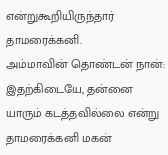என்றுகூறியிருந்தார் தாமரைக்கனி.
அம்மாவின் தொண்டன் நான்:
இதற்கிடையே, தன்னை யாரும் கடத்தவில்லை என்று தாமரைக்கனி மகன்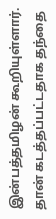இன்பத்தமிழன் கூறியுள்ளார்.
தான் கடத்தப்பட்டதாக தந்தை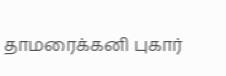தாமரைக்கனி புகார்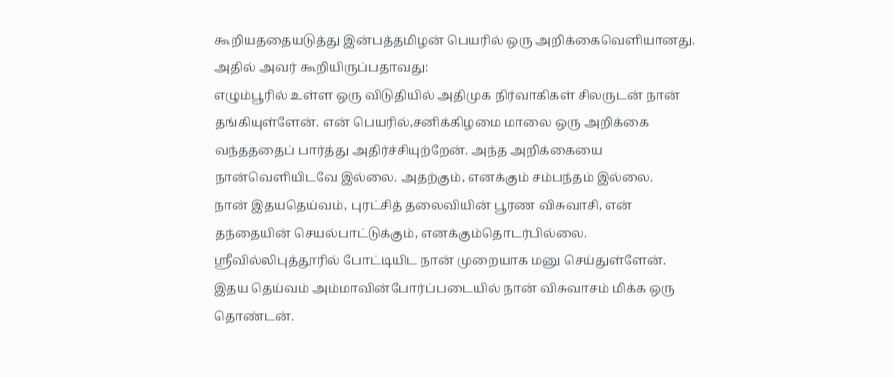கூறியததையடுத்து இன்பத்தமிழன் பெயரில் ஒரு அறிக்கைவெளியானது. அதில் அவர் கூறியிருப்பதாவது:
எழும்பூரில் உள்ள ஒரு விடுதியில் அதிமுக நிர்வாகிகள் சிலருடன் நான் தங்கியுள்ளேன். என் பெயரில்,சனிக்கிழமை மாலை ஒரு அறிக்கை வந்தததைப் பார்த்து அதிர்ச்சியுற்றேன். அந்த அறிக்கையை நான்வெளியிடவே இல்லை. அதற்கும், எனக்கும் சம்பந்தம் இல்லை.
நான் இதயதெய்வம், புரட்சித் தலைவியின் பூரண விசுவாசி, என் தந்தையின் செயல்பாட்டுக்கும், எனக்கும்தொடர்பில்லை.
ஸ்ரீவில்லிபுத்தூரில் போட்டியிட நான் முறையாக மனு செய்துள்ளேன். இதய தெய்வம் அம்மாவின்போர்ப்படையில் நான் விசுவாசம் மிக்க ஒரு தொண்டன்.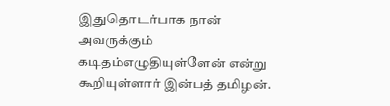இதுதொடர்பாக நான் அவருக்கும் கடிதம்எழுதியுள்ளேன் என்று கூறியுள்ளார் இன்பத் தமிழன்.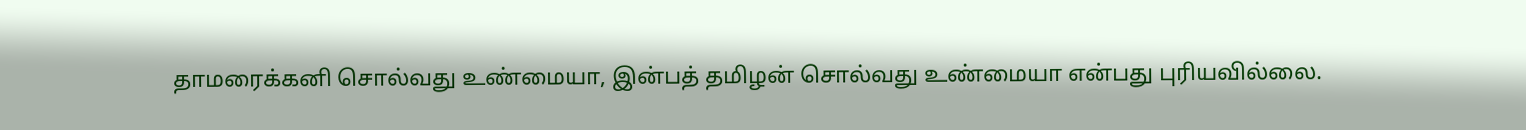தாமரைக்கனி சொல்வது உண்மையா, இன்பத் தமிழன் சொல்வது உண்மையா என்பது புரியவில்லை.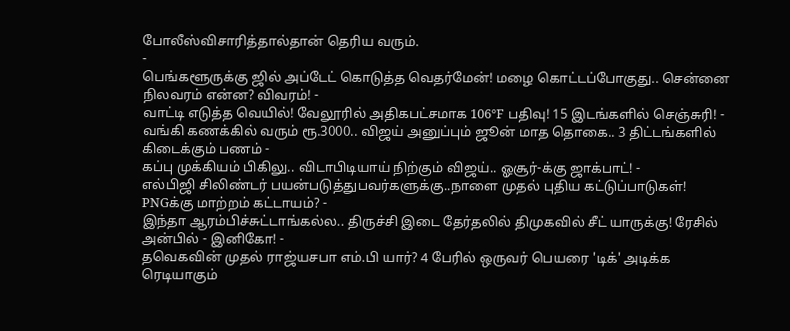போலீஸ்விசாரித்தால்தான் தெரிய வரும்.
-
பெங்களூருக்கு ஜில் அப்டேட் கொடுத்த வெதர்மேன்! மழை கொட்டப்போகுது.. சென்னை நிலவரம் என்ன? விவரம்! -
வாட்டி எடுத்த வெயில்! வேலூரில் அதிகபட்சமாக 106°F பதிவு! 15 இடங்களில் செஞ்சுரி! -
வங்கி கணக்கில் வரும் ரூ.3000.. விஜய் அனுப்பும் ஜூன் மாத தொகை.. 3 திட்டங்களில் கிடைக்கும் பணம் -
கப்பு முக்கியம் பிகிலு.. விடாபிடியாய் நிற்கும் விஜய்.. ஓசூர்-க்கு ஜாக்பாட்! -
எல்பிஜி சிலிண்டர் பயன்படுத்துபவர்களுக்கு..நாளை முதல் புதிய கட்டுப்பாடுகள்! PNGக்கு மாற்றம் கட்டாயம்? -
இந்தா ஆரம்பிச்சுட்டாங்கல்ல.. திருச்சி இடை தேர்தலில் திமுகவில் சீட் யாருக்கு! ரேசில் அன்பில் - இனிகோ! -
தவெகவின் முதல் ராஜ்யசபா எம்.பி யார்? 4 பேரில் ஒருவர் பெயரை 'டிக்' அடிக்க ரெடியாகும்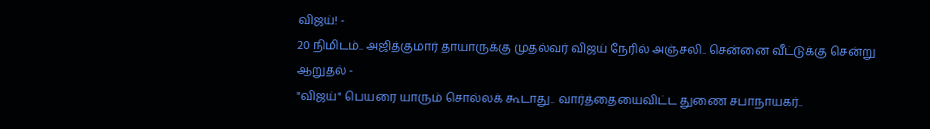விஜய்! -
20 நிமிடம்.. அஜித்குமார் தாயாருக்கு முதல்வர் விஜய் நேரில் அஞ்சலி.. சென்னை வீட்டுக்கு சென்று ஆறுதல் -
"விஜய்" பெயரை யாரும் சொல்லக் கூடாது.. வார்த்தையைவிட்ட துணை சபாநாயகர்..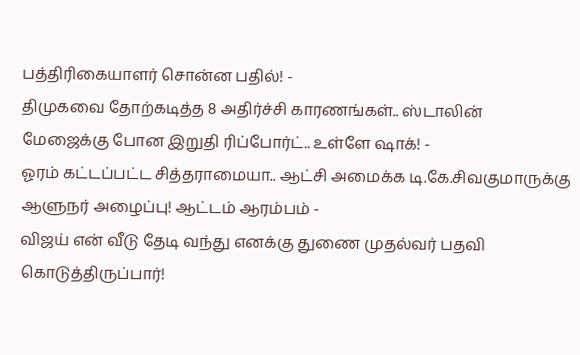பத்திரிகையாளர் சொன்ன பதில்! -
திமுகவை தோற்கடித்த 8 அதிர்ச்சி காரணங்கள்.. ஸ்டாலின் மேஜைக்கு போன இறுதி ரிப்போர்ட்.. உள்ளே ஷாக்! -
ஓரம் கட்டப்பட்ட சித்தராமையா.. ஆட்சி அமைக்க டி.கே.சிவகுமாருக்கு ஆளுநர் அழைப்பு! ஆட்டம் ஆரம்பம் -
விஜய் என் வீடு தேடி வந்து எனக்கு துணை முதல்வர் பதவி கொடுத்திருப்பார்!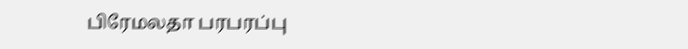பிரேமலதா பரபரப்பு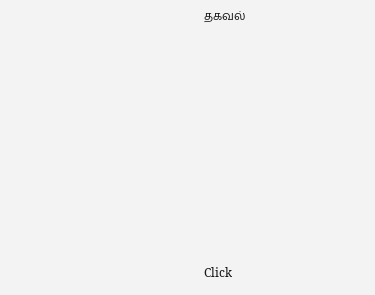தகவல்












Click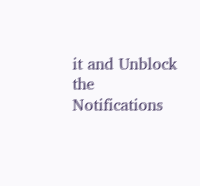it and Unblock the Notifications